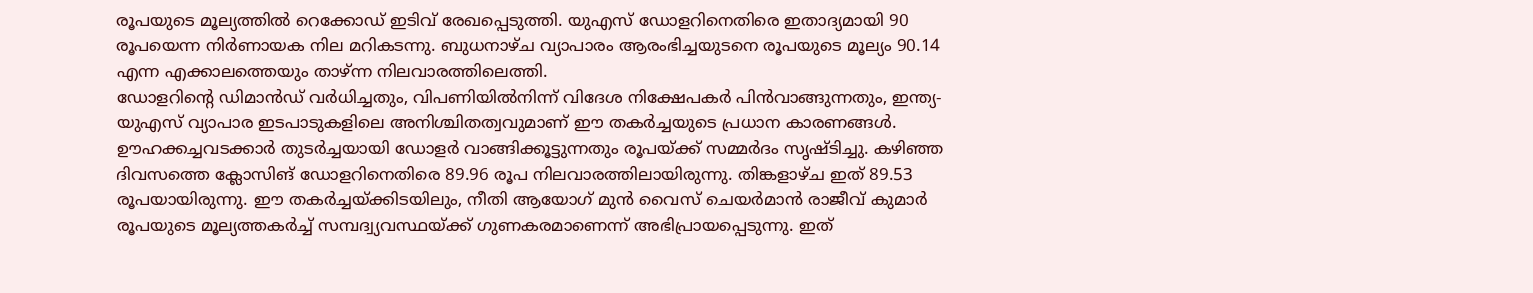രൂപയുടെ മൂല്യത്തിൽ റെക്കോഡ് ഇടിവ് രേഖപ്പെടുത്തി. യുഎസ് ഡോളറിനെതിരെ ഇതാദ്യമായി 90 രൂപയെന്ന നിർണായക നില മറികടന്നു. ബുധനാഴ്ച വ്യാപാരം ആരംഭിച്ചയുടനെ രൂപയുടെ മൂല്യം 90.14 എന്ന എക്കാലത്തെയും താഴ്ന്ന നിലവാരത്തിലെത്തി.
ഡോളറിന്റെ ഡിമാൻഡ് വർധിച്ചതും, വിപണിയിൽനിന്ന് വിദേശ നിക്ഷേപകർ പിൻവാങ്ങുന്നതും, ഇന്ത്യ-യുഎസ് വ്യാപാര ഇടപാടുകളിലെ അനിശ്ചിതത്വവുമാണ് ഈ തകർച്ചയുടെ പ്രധാന കാരണങ്ങൾ.
ഊഹക്കച്ചവടക്കാർ തുടർച്ചയായി ഡോളർ വാങ്ങിക്കൂട്ടുന്നതും രൂപയ്ക്ക് സമ്മർദം സൃഷ്ടിച്ചു. കഴിഞ്ഞ ദിവസത്തെ ക്ലോസിങ് ഡോളറിനെതിരെ 89.96 രൂപ നിലവാരത്തിലായിരുന്നു. തിങ്കളാഴ്ച ഇത് 89.53 രൂപയായിരുന്നു. ഈ തകർച്ചയ്ക്കിടയിലും, നീതി ആയോഗ് മുൻ വൈസ് ചെയർമാൻ രാജീവ് കുമാർ രൂപയുടെ മൂല്യത്തകർച്ച് സമ്പദ്വ്യവസ്ഥയ്ക്ക് ഗുണകരമാണെന്ന് അഭിപ്രായപ്പെടുന്നു. ഇത്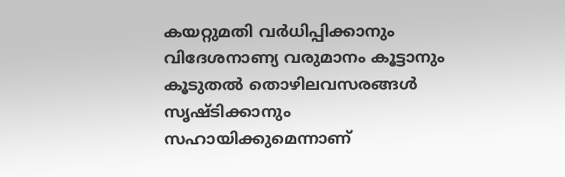കയറ്റുമതി വർധിപ്പിക്കാനും വിദേശനാണ്യ വരുമാനം കൂട്ടാനും കൂടുതൽ തൊഴിലവസരങ്ങൾ സൃഷ്ടിക്കാനും സഹായിക്കുമെന്നാണ്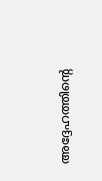അദ്ദേഹത്തിന്റെ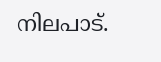നിലപാട്.